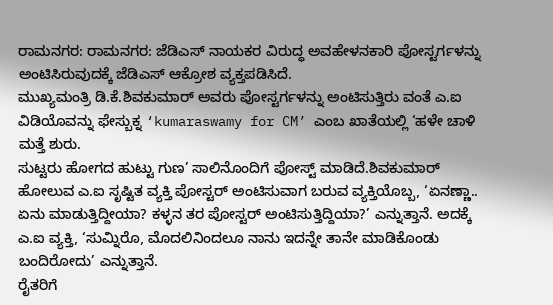ರಾಮನಗರ: ರಾಮನಗರ: ಜೆಡಿಎಸ್ ನಾಯಕರ ವಿರುದ್ಧ ಅವಹೇಳನಕಾರಿ ಪೋಸ್ಟರ್ಗಳನ್ನು ಅಂಟಿಸಿರುವುದಕ್ಕೆ ಜೆಡಿಎಸ್ ಆಕ್ರೋಶ ವ್ಯಕ್ತಪಡಿಸಿದೆ.
ಮುಖ್ಯಮಂತ್ರಿ ಡಿ.ಕೆ.ಶಿವಕುಮಾರ್ ಅವರು ಪೋಸ್ಟರ್ಗಳನ್ನು ಅಂಟಿಸುತ್ತಿರು ವಂತೆ ಎ.ಐ ವಿಡಿಯೊವನ್ನು ಫೇಸ್ಬುಕ್ನ ‘kumaraswamy for CM’ ಎಂಬ ಖಾತೆಯಲ್ಲಿ ‘ಹಳೇ ಚಾಳಿ ಮತ್ತೆ ಶುರು.
ಸುಟ್ಟರು ಹೋಗದ ಹುಟ್ಟು ಗುಣ’ ಸಾಲಿನೊಂದಿಗೆ ಪೋಸ್ಟ್ ಮಾಡಿದೆ.ಶಿವಕುಮಾರ್ ಹೋಲುವ ಎ.ಐ ಸೃಷ್ಟಿತ ವ್ಯಕ್ತಿ ಪೋಸ್ಟರ್ ಅಂಟಿಸುವಾಗ ಬರುವ ವ್ಯಕ್ತಿಯೊಬ್ಬ, ‘ಏನಣ್ಣಾ.. ಏನು ಮಾಡುತ್ತಿದ್ದೀಯಾ? ಕಳ್ಳನ ತರ ಪೋಸ್ಟರ್ ಅಂಟಿಸುತ್ತಿದ್ದಿಯಾ?’ ಎನ್ನುತ್ತಾನೆ. ಅದಕ್ಕೆ ಎ.ಐ ವ್ಯಕ್ತಿ, ‘ಸುಮ್ನಿರೊ, ಮೊದಲಿನಿಂದಲೂ ನಾನು ಇದನ್ನೇ ತಾನೇ ಮಾಡಿಕೊಂಡು ಬಂದಿರೋದು’ ಎನ್ನುತ್ತಾನೆ.
ರೈತರಿಗೆ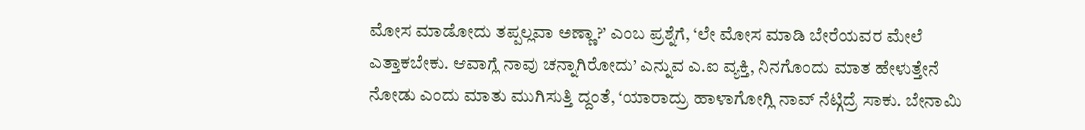ಮೋಸ ಮಾಡೋದು ತಪ್ಪಲ್ಲವಾ ಅಣ್ಣಾ?’ ಎಂಬ ಪ್ರಶ್ನೆಗೆ, ‘ಲೇ ಮೋಸ ಮಾಡಿ ಬೇರೆಯವರ ಮೇಲೆ ಎತ್ತಾಕಬೇಕು. ಆವಾಗ್ಲೆ ನಾವು ಚನ್ನಾಗಿರೋದು’ ಎನ್ನುವ ಎ.ಐ ವ್ಯಕ್ತಿ, ನಿನಗೊಂದು ಮಾತ ಹೇಳುತ್ತೇನೆ ನೋಡು ಎಂದು ಮಾತು ಮುಗಿಸುತ್ತಿ ದ್ದಂತೆ, ‘ಯಾರಾದ್ರು ಹಾಳಾಗೋಗ್ಲಿ ನಾವ್ ನೆಟ್ಗಿದ್ರೆ ಸಾಕು. ಬೇನಾಮಿ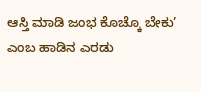ಆಸ್ತಿ ಮಾಡಿ ಜಂಭ ಕೊಚ್ಕೊ ಬೇಕು’ ಎಂಬ ಹಾಡಿನ ಎರಡು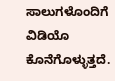ಸಾಲುಗಳೊಂದಿಗೆ ವಿಡಿಯೊ ಕೊನೆಗೊಳ್ಳುತ್ತದೆ.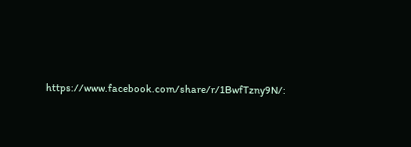https://www.facebook.com/share/r/1BwfTzny9N/: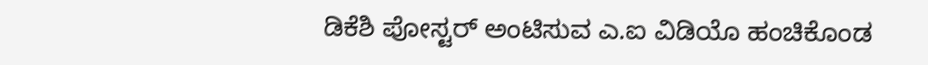ಡಿಕೆಶಿ ಪೋಸ್ಟರ್ ಅಂಟಿಸುವ ಎ.ಐ ವಿಡಿಯೊ ಹಂಚಿಕೊಂಡ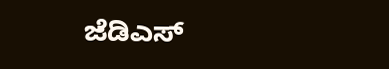ಜೆಡಿಎಸ್